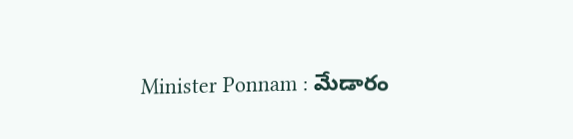Minister Ponnam : మేడారం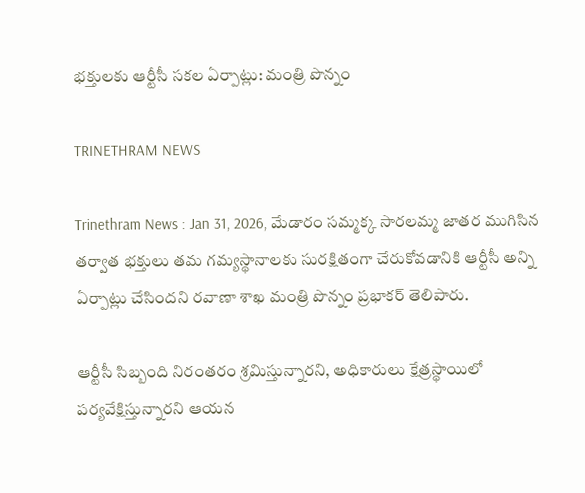భక్తులకు ఆర్టీసీ సకల ఏర్పాట్లు: మంత్రి పొన్నం

TRINETHRAM NEWS

Trinethram News : Jan 31, 2026, మేడారం సమ్మక్క సారలమ్మ జాతర ముగిసిన తర్వాత భక్తులు తమ గమ్యస్థానాలకు సురక్షితంగా చేరుకోవడానికి ఆర్టీసీ అన్ని ఏర్పాట్లు చేసిందని రవాణా శాఖ మంత్రి పొన్నం ప్రభాకర్ తెలిపారు.

ఆర్టీసీ సిబ్బంది నిరంతరం శ్రమిస్తున్నారని, అధికారులు క్షేత్రస్థాయిలో పర్యవేక్షిస్తున్నారని ఆయన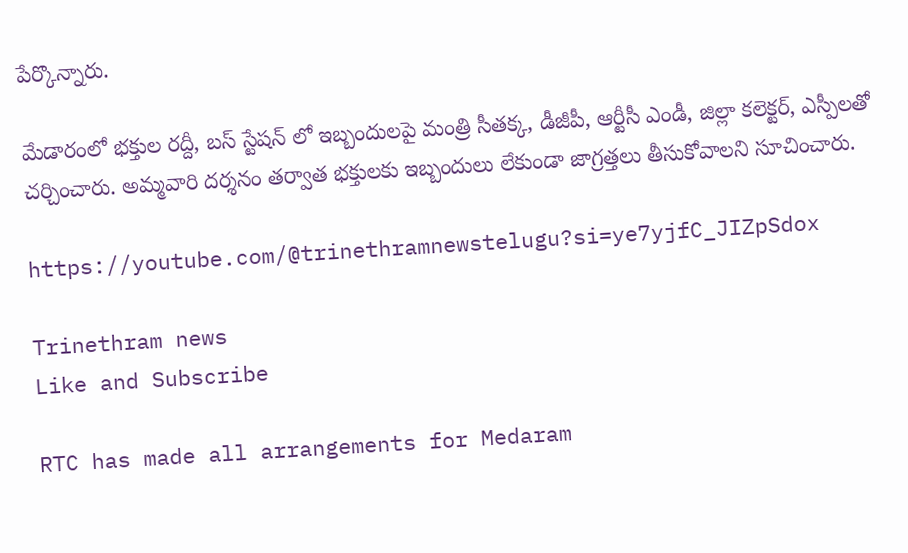పేర్కొన్నారు.

మేడారంలో భక్తుల రద్దీ, బస్ స్టేషన్ లో ఇబ్బందులపై మంత్రి సీతక్క, డీజీపీ, ఆర్టీసీ ఎండీ, జిల్లా కలెక్టర్, ఎస్పీలతో చర్చించారు. అమ్మవారి దర్శనం తర్వాత భక్తులకు ఇబ్బందులు లేకుండా జాగ్రత్తలు తీసుకోవాలని సూచించారు.

https://youtube.com/@trinethramnewstelugu?si=ye7yjfC_JIZpSdox

Trinethram news
Like and Subscribe

RTC has made all arrangements for Medaram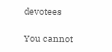devotees

You cannot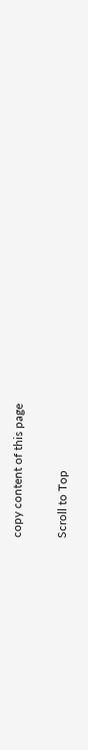copy content of this page

Scroll to Top